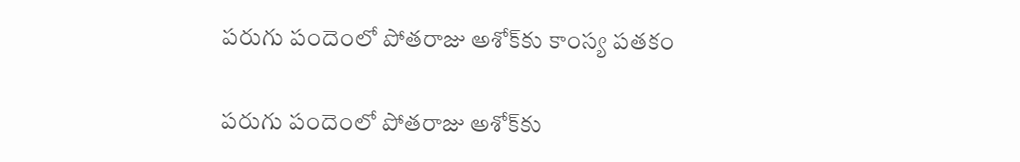పరుగు పందెంలో పోతరాజు అశోక్‌కు కాంస్య పతకం

పరుగు పందెంలో పోతరాజు అశోక్‌కు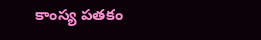కాంస్య పతకం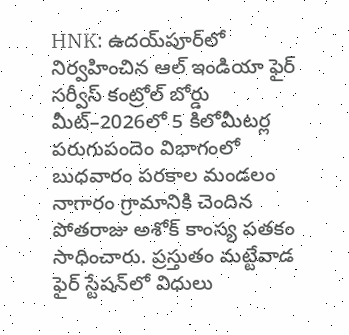HNK: ఉదయ్‌పూర్‌లో నిర్వహించిన ఆల్ ఇండియా ఫైర్ సర్వీస్ కంట్రోల్ బోర్డు మీట్–2026లో 5 కిలోమీటర్ల పరుగుపందెం విభాగంలో బుధవారం పరకాల మండలం నాగారం గ్రామానికి చెందిన పోతరాజు అశోక్ కాంస్య పతకం సాధించారు. ప్రస్తుతం మట్టేవాడ ఫైర్ స్టేషన్‌లో విధులు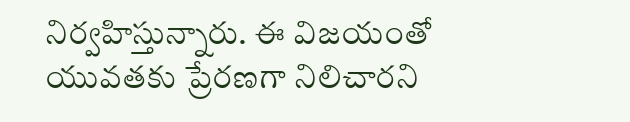నిర్వహిస్తున్నారు. ఈ విజయంతో యువతకు ప్రేరణగా నిలిచారని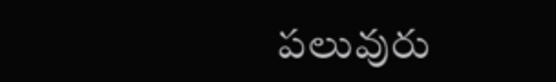పలువురు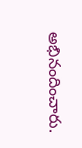అభినందించారు.